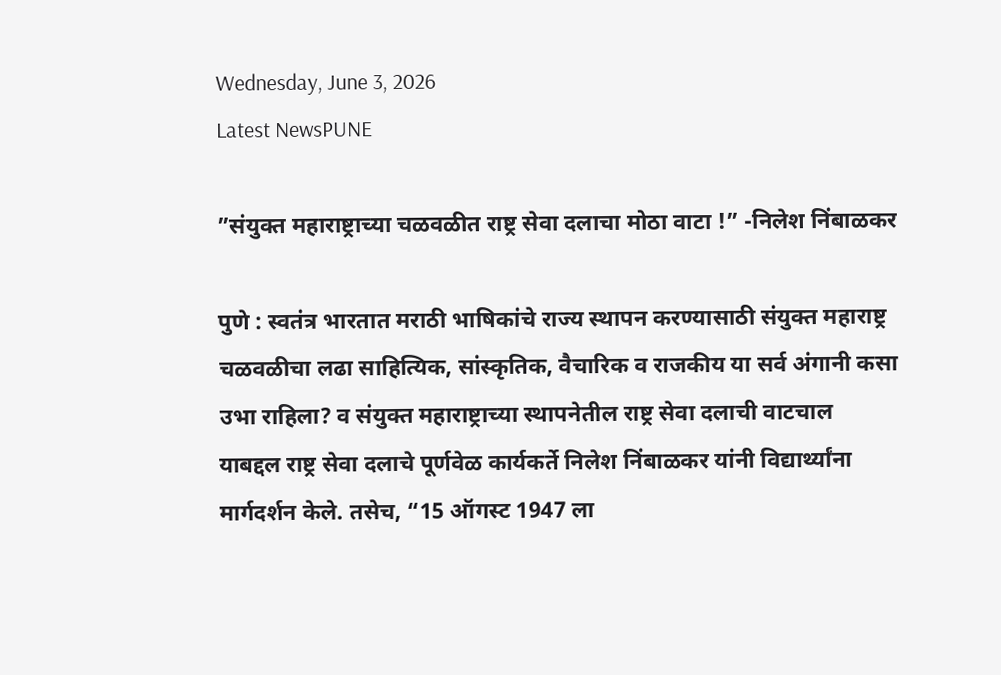Wednesday, June 3, 2026
Latest NewsPUNE

”संयुक्त महाराष्ट्राच्या चळवळीत राष्ट्र सेवा दलाचा मोठा वाटा !” -निलेश निंबाळकर

पुणे : स्वतंत्र भारतात मराठी भाषिकांचे राज्य स्थापन करण्यासाठी संयुक्त महाराष्ट्र चळवळीचा लढा साहित्यिक, सांस्कृतिक, वैचारिक व राजकीय या सर्व अंगानी कसा उभा राहिला? व संयुक्त महाराष्ट्राच्या स्थापनेतील राष्ट्र सेवा दलाची वाटचाल याबद्दल राष्ट्र सेवा दलाचे पूर्णवेळ कार्यकर्ते निलेश निंबाळकर यांनी विद्यार्थ्यांना मार्गदर्शन केले. तसेच, “15 ऑगस्ट 1947 ला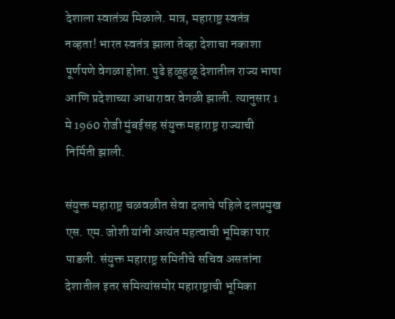देशाला स्वातंत्र्य मिळाले. मात्र, महाराष्ट्र स्वतंत्र नव्हता! भारत स्वतंत्र झाला तेव्हा देशाचा नकाशा पूर्णपणे वेगळा होता. पुढे हळूहळू देशातील राज्य भाषा आणि प्रदेशाच्या आधारावर वेगळी झाली. त्यानुसार 1 मे 1960 रोजी मुंबईसह संयुक्त महाराष्ट्र राज्याची निर्मिती झाली.

संयुक्त महाराष्ट्र चळवळीत सेवा दलाचे पहिले दलप्रमुख एस. एम. जोशी यांनी अत्यंत महत्वाची भूमिका पार पाडली. संयुक्त महाराष्ट्र समितीचे सचिव असतांना देशातील इतर समित्यांसमोर महाराष्ट्राची भूमिका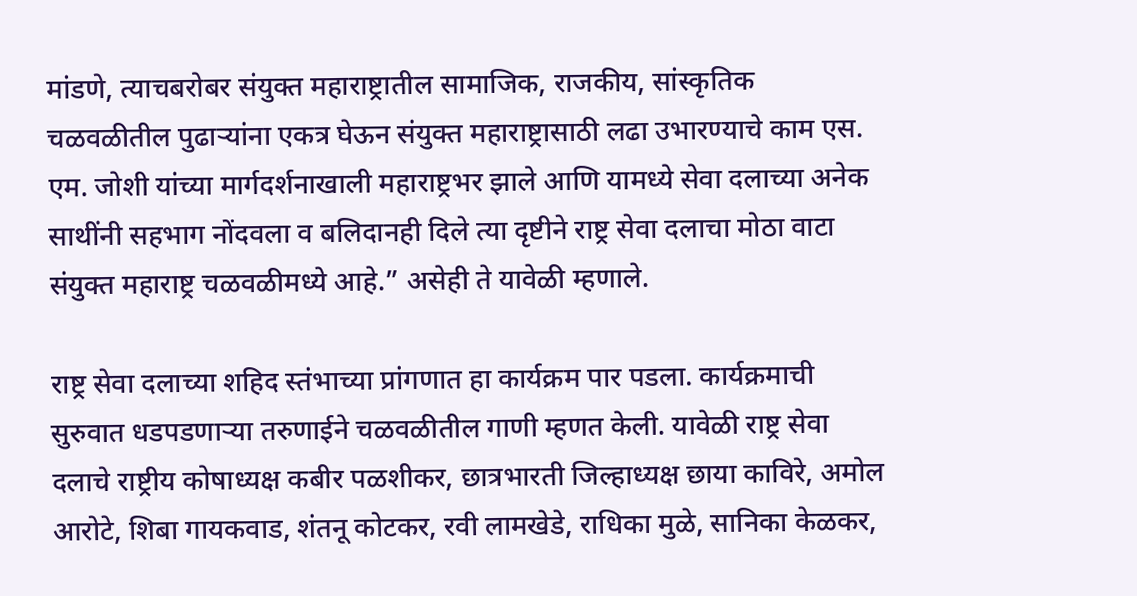मांडणे, त्याचबरोबर संयुक्त महाराष्ट्रातील सामाजिक, राजकीय, सांस्कृतिक चळवळीतील पुढाऱ्यांना एकत्र घेऊन संयुक्त महाराष्ट्रासाठी लढा उभारण्याचे काम एस. एम. जोशी यांच्या मार्गदर्शनाखाली महाराष्ट्रभर झाले आणि यामध्ये सेवा दलाच्या अनेक साथींनी सहभाग नोंदवला व बलिदानही दिले त्या दृष्टीने राष्ट्र सेवा दलाचा मोठा वाटा संयुक्त महाराष्ट्र चळवळीमध्ये आहे.” असेही ते यावेळी म्हणाले.

राष्ट्र सेवा दलाच्या शहिद स्तंभाच्या प्रांगणात हा कार्यक्रम पार पडला. कार्यक्रमाची सुरुवात धडपडणाऱ्या तरुणाईने चळवळीतील गाणी म्हणत केली. यावेळी राष्ट्र सेवा दलाचे राष्ट्रीय कोषाध्यक्ष कबीर पळशीकर, छात्रभारती जिल्हाध्यक्ष छाया काविरे, अमोल आरोटे, शिबा गायकवाड, शंतनू कोटकर, रवी लामखेडे, राधिका मुळे, सानिका केळकर,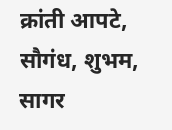क्रांती आपटे, सौगंध, शुभम, सागर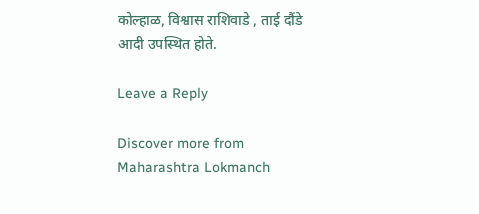कोल्हाळ, विश्वास राशिवाडे , ताई दौंडे आदी उपस्थित होते.

Leave a Reply

Discover more from Maharashtra Lokmanch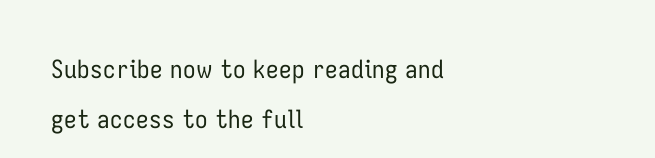Subscribe now to keep reading and get access to the full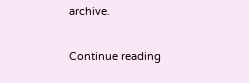archive.

Continue reading